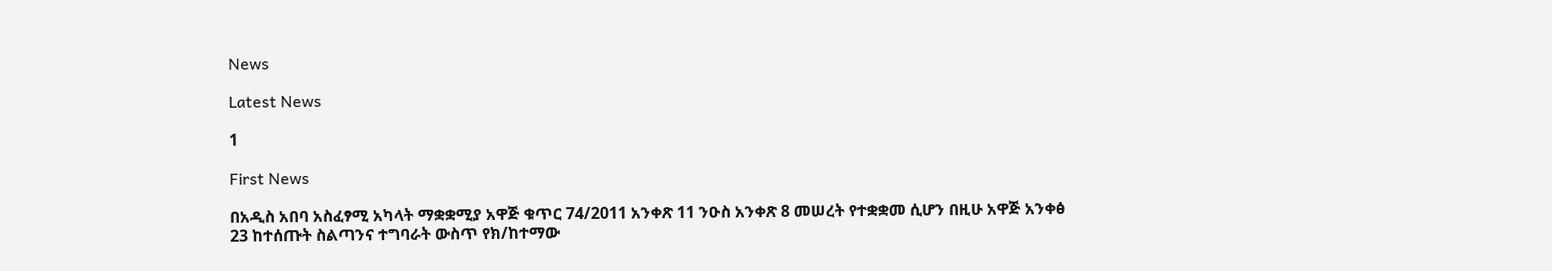News

Latest News

1

First News

በአዲስ አበባ አስፈፃሚ አካላት ማቋቋሚያ አዋጅ ቁጥር 74/2011 አንቀጽ 11 ንዑስ አንቀጽ 8 መሠረት የተቋቋመ ሲሆን በዚሁ አዋጅ አንቀፅ 23 ከተሰጡት ስልጣንና ተግባራት ውስጥ የክ/ከተማው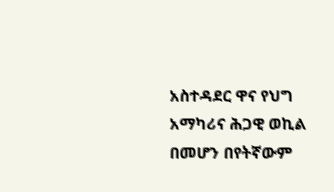አስተዳደር ዋና የህግ አማካሪና ሕጋዊ ወኪል በመሆን በየትኛውም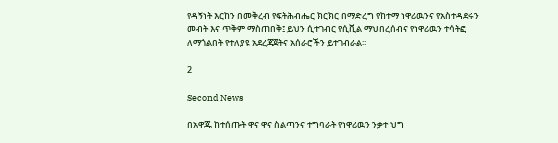የዳኝነት እርከን በመቅረብ የፍትሕብሔር ክርክር በማድረግ የከተማ ነዋሪዉንና የአስተዳደሩን መብት እና ጥቅም ማስጠበቅ፤ ይህን ሲተገብር የሲቪል ማህበረሰብና የነዋሪዉን ተሳትፎ ለማጎልበት የተለያዩ አደረጃጀትና አሰራሮችን ይተገብራል፡፡

2

Second News

በአዋጁ ከተሰጡት ዋና ዋና ስልጣንና ተግባራት የነዋሪዉን ንቃተ ህግ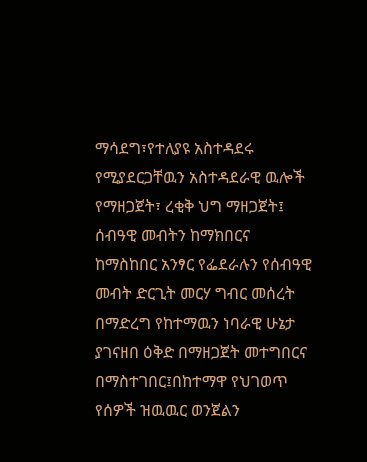ማሳደግ፣የተለያዩ አስተዳደሩ የሚያደርጋቸዉን አስተዳደራዊ ዉሎች የማዘጋጀት፣ ረቂቅ ህግ ማዘጋጀት፤ ሰብዓዊ መብትን ከማክበርና ከማስከበር አንፃር የፌደራሉን የሰብዓዊ መብት ድርጊት መርሃ ግብር መሰረት በማድረግ የከተማዉን ነባራዊ ሁኔታ ያገናዘበ ዕቅድ በማዘጋጀት መተግበርና በማስተገበር፤በከተማዋ የህገወጥ የሰዎች ዝዉዉር ወንጀልን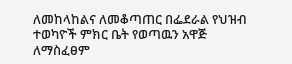ለመከላከልና ለመቆጣጠር በፌደራል የህዝብ ተወካዮች ምክር ቤት የወጣዉን አዋጅ ለማስፈፀም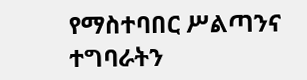የማስተባበር ሥልጣንና ተግባራትን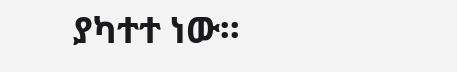ያካተተ ነው፡፡